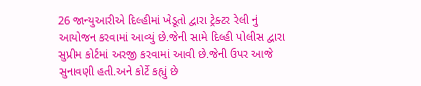26 જાન્યુઆરીએ દિલ્હીમાં ખેડૂતો દ્વારા ટ્રેક્ટર રેલી નું આયોજન કરવામાં આવ્યું છે.જેની સામે દિલ્હી પોલીસ દ્વારા સુપ્રીમ કોર્ટમાં અરજી કરવામાં આવી છે.જેની ઉપર આજે સુનાવણી હતી.અને કોર્ટે કહ્યું છે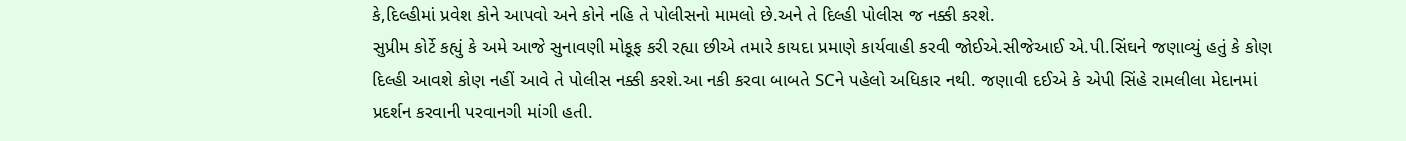કે,દિલ્હીમાં પ્રવેશ કોને આપવો અને કોને નહિ તે પોલીસનો મામલો છે.અને તે દિલ્હી પોલીસ જ નક્કી કરશે.
સુપ્રીમ કોર્ટે કહ્યું કે અમે આજે સુનાવણી મોકૂફ કરી રહ્યા છીએ તમારે કાયદા પ્રમાણે કાર્યવાહી કરવી જોઈએ.સીજેઆઈ એ.પી.સિંઘને જણાવ્યું હતું કે કોણ દિલ્હી આવશે કોણ નહીં આવે તે પોલીસ નક્કી કરશે.આ નકી કરવા બાબતે SCને પહેલો અધિકાર નથી. જણાવી દઈએ કે એપી સિંહે રામલીલા મેદાનમાં પ્રદર્શન કરવાની પરવાનગી માંગી હતી.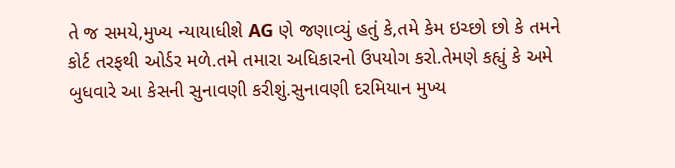તે જ સમયે,મુખ્ય ન્યાયાધીશે AG ણે જણાવ્યું હતું કે,તમે કેમ ઇચ્છો છો કે તમને કોર્ટ તરફથી ઓર્ડર મળે.તમે તમારા અધિકારનો ઉપયોગ કરો.તેમણે કહ્યું કે અમે બુધવારે આ કેસની સુનાવણી કરીશું.સુનાવણી દરમિયાન મુખ્ય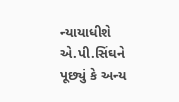ન્યાયાધીશે એ.પી.સિંઘને પૂછ્યું કે અન્ય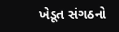ખેડૂત સંગઠનો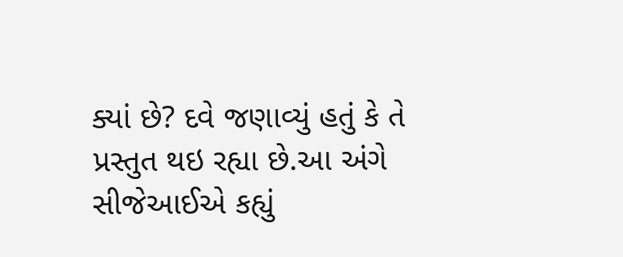ક્યાં છે? દવે જણાવ્યું હતું કે તે પ્રસ્તુત થઇ રહ્યા છે.આ અંગે સીજેઆઈએ કહ્યું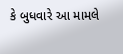કે બુધવારે આ મામલે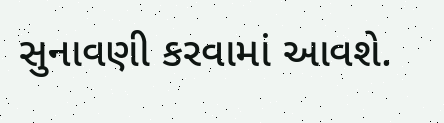સુનાવણી કરવામાં આવશે.